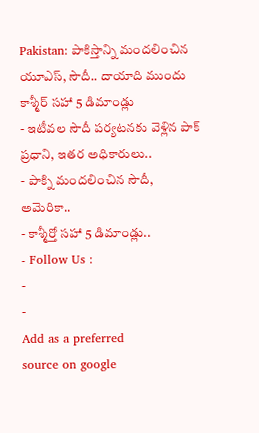Pakistan: పాకిస్తాన్ని మందలించిన యూఎస్, సౌదీ.. దాయాది ముందు కాశ్మీర్ సహా 5 డిమాండ్లు
- ఇటీవల సౌదీ పర్యటనకు వెళ్లిన పాక్ ప్రధాని, ఇతర అధికారులు..
- పాక్ని మందలించిన సౌదీ, అమెరికా..
- కాశ్మీర్తో సహా 5 డిమాండ్లు..
- Follow Us :
-
-
Add as a preferred
source on google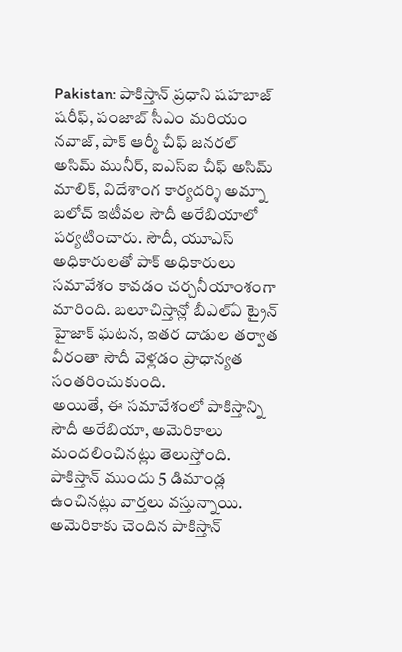Pakistan: పాకిస్తాన్ ప్రధాని షహబాజ్ షరీఫ్, పంజాబ్ సీఎం మరియం నవాజ్, పాక్ ఆర్మీ చీఫ్ జనరల్ అసిమ్ మునీర్, ఐఎస్ఐ చీఫ్ అసిమ్ మాలిక్, విదేశాంగ కార్యదర్శి అమ్నా బలోచ్ ఇటీవల సౌదీ అరేబియాలో పర్యటించారు. సౌదీ, యూఎస్ అధికారులతో పాక్ అధికారులు సమావేశం కావడం చర్చనీయాంశంగా మారింది. బలూచిస్తాన్లో బీఎల్ఏ ట్రైన్ హైజాక్ ఘటన, ఇతర దాడుల తర్వాత వీరంతా సౌదీ వెళ్లడం ప్రాధాన్యత సంతరించుకుంది.
అయితే, ఈ సమావేశంలో పాకిస్తాన్ని సౌదీ అరేబియా, అమెరికాలు మందలించినట్లు తెలుస్తోంది. పాకిస్తాన్ ముందు 5 డిమాండ్ల ఉంచినట్లు వార్తలు వస్తున్నాయి. అమెరికాకు చెందిన పాకిస్తాన్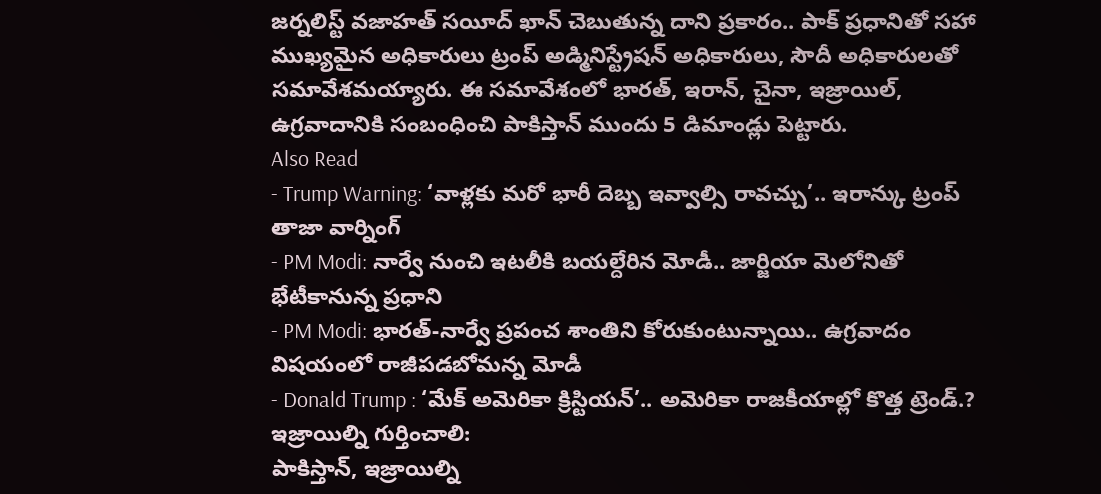జర్నలిస్ట్ వజాహత్ సయీద్ ఖాన్ చెబుతున్న దాని ప్రకారం.. పాక్ ప్రధానితో సహా ముఖ్యమైన అధికారులు ట్రంప్ అడ్మినిస్ట్రేషన్ అధికారులు, సౌదీ అధికారులతో సమావేశమయ్యారు. ఈ సమావేశంలో భారత్, ఇరాన్, చైనా, ఇజ్రాయిల్, ఉగ్రవాదానికి సంబంధించి పాకిస్తాన్ ముందు 5 డిమాండ్లు పెట్టారు.
Also Read
- Trump Warning: ‘వాళ్లకు మరో భారీ దెబ్బ ఇవ్వాల్సి రావచ్చు’.. ఇరాన్కు ట్రంప్ తాజా వార్నింగ్
- PM Modi: నార్వే నుంచి ఇటలీకి బయల్దేరిన మోడీ.. జార్జియా మెలోనితో భేటీకానున్న ప్రధాని
- PM Modi: భారత్-నార్వే ప్రపంచ శాంతిని కోరుకుంటున్నాయి.. ఉగ్రవాదం విషయంలో రాజీపడబోమన్న మోడీ
- Donald Trump : ‘మేక్ అమెరికా క్రిస్టియన్’.. అమెరికా రాజకీయాల్లో కొత్త ట్రెండ్.?
ఇజ్రాయిల్ని గుర్తించాలి:
పాకిస్తాన్, ఇజ్రాయిల్ని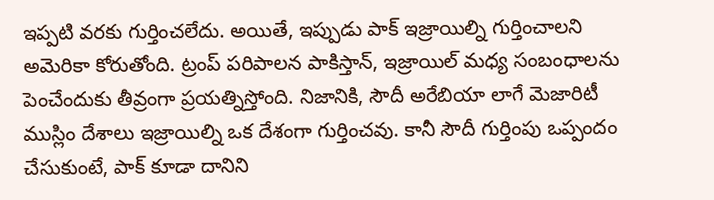ఇప్పటి వరకు గుర్తించలేదు. అయితే, ఇప్పుడు పాక్ ఇజ్రాయిల్ని గుర్తించాలని అమెరికా కోరుతోంది. ట్రంప్ పరిపాలన పాకిస్తాన్, ఇజ్రాయిల్ మధ్య సంబంధాలను పెంచేందుకు తీవ్రంగా ప్రయత్నిస్తోంది. నిజానికి, సౌదీ అరేబియా లాగే మెజారిటీ ముస్లిం దేశాలు ఇజ్రాయిల్ని ఒక దేశంగా గుర్తించవు. కానీ సౌదీ గుర్తింపు ఒప్పందం చేసుకుంటే, పాక్ కూడా దానిని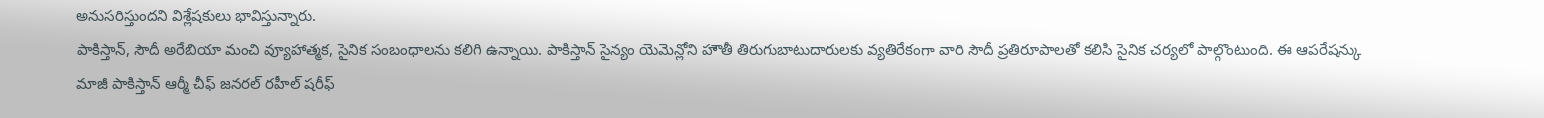అనుసరిస్తుందని విశ్లేషకులు భావిస్తున్నారు.
పాకిస్తాన్, సౌదీ అరేబియా మంచి వ్యూహాత్మక, సైనిక సంబంధాలను కలిగి ఉన్నాయి. పాకిస్తాన్ సైన్యం యెమెన్లోని హౌతీ తిరుగుబాటుదారులకు వ్యతిరేకంగా వారి సౌదీ ప్రతిరూపాలతో కలిసి సైనిక చర్యలో పాల్గొంటుంది. ఈ ఆపరేషన్కు మాజీ పాకిస్తాన్ ఆర్మీ చీఫ్ జనరల్ రహీల్ షరీఫ్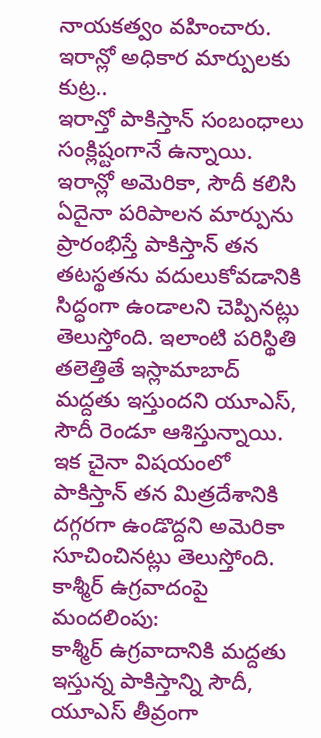నాయకత్వం వహించారు.
ఇరాన్లో అధికార మార్పులకు కుట్ర..
ఇరాన్తో పాకిస్తాన్ సంబంధాలు సంక్లిష్టంగానే ఉన్నాయి. ఇరాన్లో అమెరికా, సౌదీ కలిసి ఏదైనా పరిపాలన మార్పును ప్రారంభిస్తే పాకిస్తాన్ తన తటస్థతను వదులుకోవడానికి సిద్ధంగా ఉండాలని చెప్పినట్లు తెలుస్తోంది. ఇలాంటి పరిస్థితి తలెత్తితే ఇస్లామాబాద్ మద్దతు ఇస్తుందని యూఎస్, సౌదీ రెండూ ఆశిస్తున్నాయి.
ఇక చైనా విషయంలో పాకిస్తాన్ తన మిత్రదేశానికి దగ్గరగా ఉండొద్దని అమెరికా సూచించినట్లు తెలుస్తోంది.
కాశ్మీర్ ఉగ్రవాదంపై మందలింపు:
కాశ్మీర్ ఉగ్రవాదానికి మద్దతు ఇస్తున్న పాకిస్తాన్ని సౌదీ, యూఎస్ తీవ్రంగా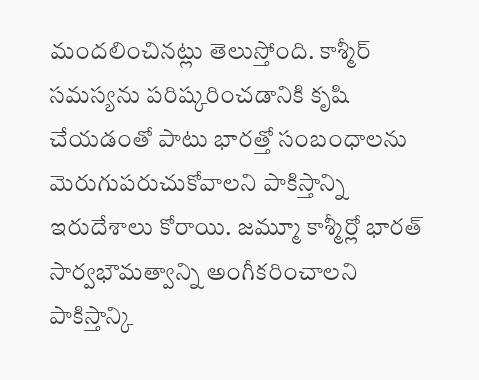మందలించినట్లు తెలుస్తోంది. కాశ్మీర్ సమస్యను పరిష్కరించడానికి కృషి చేయడంతో పాటు భారత్తో సంబంధాలను మెరుగుపరుచుకోవాలని పాకిస్తాన్ని ఇరుదేశాలు కోరాయి. జమ్మూ కాశ్మీర్లో భారత్ సార్వభౌమత్వాన్ని అంగీకరించాలని పాకిస్తాన్కి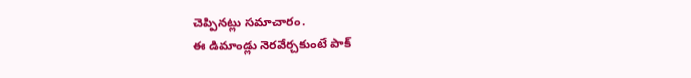చెప్పినట్లు సమాచారం.
ఈ డిమాండ్లు నెరవేర్చకుంటే పాక్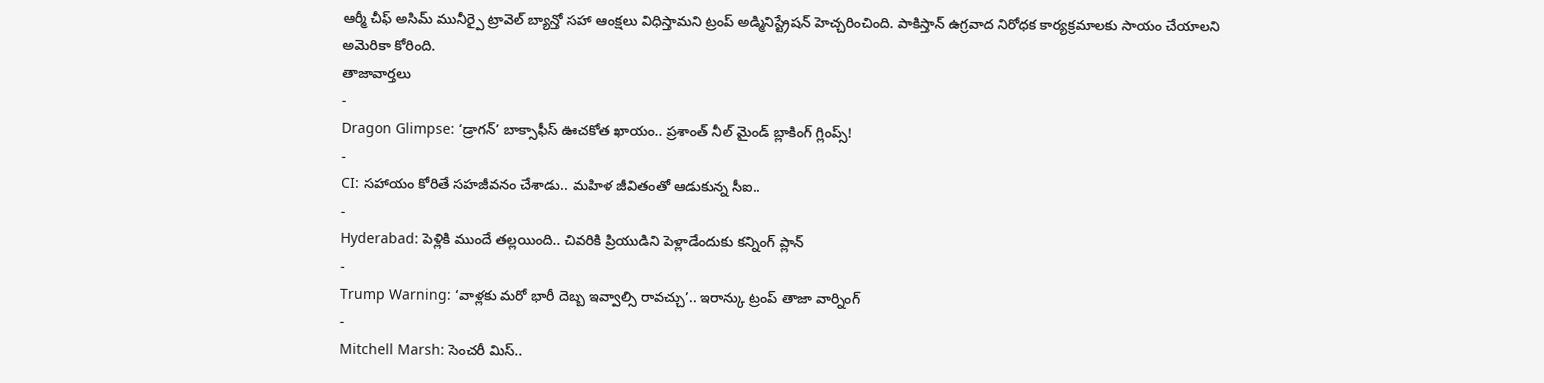ఆర్మీ చీఫ్ అసిమ్ మునీర్పై ట్రావెల్ బ్యాన్తో సహా ఆంక్షలు విధిస్తామని ట్రంప్ అడ్మినిస్ట్రేషన్ హెచ్చరించింది. పాకిస్తాన్ ఉగ్రవాద నిరోధక కార్యక్రమాలకు సాయం చేయాలని అమెరికా కోరింది.
తాజావార్తలు
-
Dragon Glimpse: ‘డ్రాగన్’ బాక్సాఫీస్ ఊచకోత ఖాయం.. ప్రశాంత్ నీల్ మైండ్ బ్లాకింగ్ గ్లింప్స్!
-
CI: సహాయం కోరితే సహజీవనం చేశాడు.. మహిళ జీవితంతో ఆడుకున్న సీఐ..
-
Hyderabad: పెళ్లికి ముందే తల్లయింది.. చివరికి ప్రియుడిని పెళ్లాడేందుకు కన్నింగ్ ప్లాన్
-
Trump Warning: ‘వాళ్లకు మరో భారీ దెబ్బ ఇవ్వాల్సి రావచ్చు’.. ఇరాన్కు ట్రంప్ తాజా వార్నింగ్
-
Mitchell Marsh: సెంచరీ మిస్..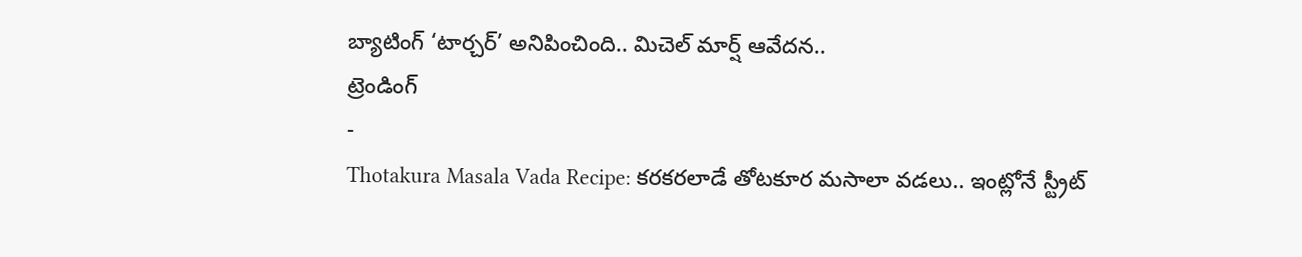బ్యాటింగ్ ‘టార్చర్’ అనిపించింది.. మిచెల్ మార్ష్ ఆవేదన..
ట్రెండింగ్
-
Thotakura Masala Vada Recipe: కరకరలాడే తోటకూర మసాలా వడలు.. ఇంట్లోనే స్ట్రీట్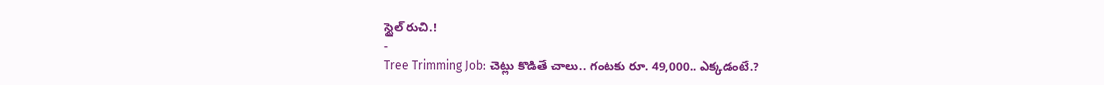స్టైల్ రుచి.!
-
Tree Trimming Job: చెట్లు కొడితే చాలు.. గంటకు రూ. 49,000.. ఎక్కడంటే.?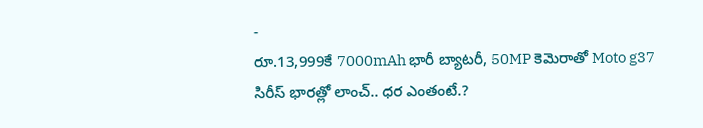-
రూ.13,999కే 7000mAh భారీ బ్యాటరీ, 50MP కెమెరాతో Moto g37 సిరీస్ భారత్లో లాంచ్.. ధర ఎంతంటే.?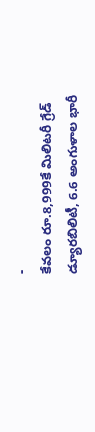-
కేవలం రూ.8,999కే మిలిటరీ గ్రేడ్ డ్యూరబిలిటీ, 6.6 అంగుళాల భారీ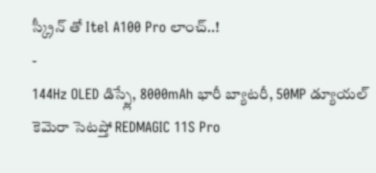స్క్రీన్ తో Itel A100 Pro లాంచ్..!
-
144Hz OLED డిస్ప్లే, 8000mAh భారీ బ్యాటరీ, 50MP డ్యూయల్ కెమెరా సెటప్తో REDMAGIC 11S Pro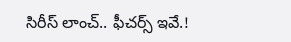సిరీస్ లాంచ్.. ఫీచర్స్ ఇవే.!